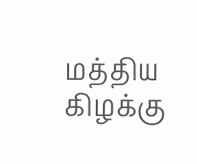மத்திய கிழக்கு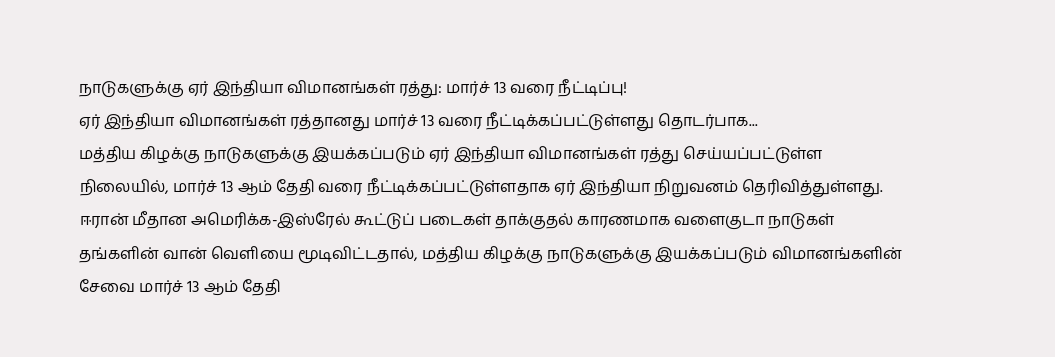நாடுகளுக்கு ஏர் இந்தியா விமானங்கள் ரத்து: மார்ச் 13 வரை நீட்டிப்பு!
ஏர் இந்தியா விமானங்கள் ரத்தானது மார்ச் 13 வரை நீட்டிக்கப்பட்டுள்ளது தொடர்பாக...
மத்திய கிழக்கு நாடுகளுக்கு இயக்கப்படும் ஏர் இந்தியா விமானங்கள் ரத்து செய்யப்பட்டுள்ள நிலையில், மார்ச் 13 ஆம் தேதி வரை நீட்டிக்கப்பட்டுள்ளதாக ஏர் இந்தியா நிறுவனம் தெரிவித்துள்ளது.
ஈரான் மீதான அமெரிக்க-இஸ்ரேல் கூட்டுப் படைகள் தாக்குதல் காரணமாக வளைகுடா நாடுகள் தங்களின் வான் வெளியை மூடிவிட்டதால், மத்திய கிழக்கு நாடுகளுக்கு இயக்கப்படும் விமானங்களின் சேவை மார்ச் 13 ஆம் தேதி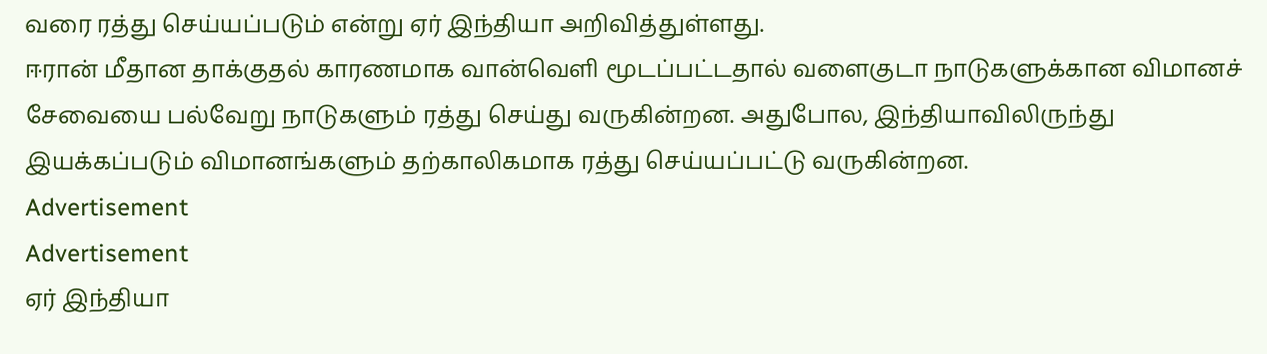வரை ரத்து செய்யப்படும் என்று ஏர் இந்தியா அறிவித்துள்ளது.
ஈரான் மீதான தாக்குதல் காரணமாக வான்வெளி மூடப்பட்டதால் வளைகுடா நாடுகளுக்கான விமானச் சேவையை பல்வேறு நாடுகளும் ரத்து செய்து வருகின்றன. அதுபோல, இந்தியாவிலிருந்து இயக்கப்படும் விமானங்களும் தற்காலிகமாக ரத்து செய்யப்பட்டு வருகின்றன.
Advertisement
Advertisement
ஏர் இந்தியா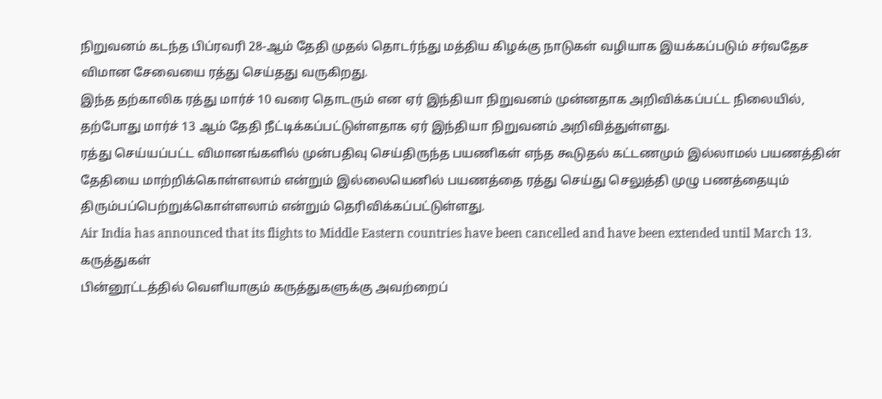நிறுவனம் கடந்த பிப்ரவரி 28-ஆம் தேதி முதல் தொடர்ந்து மத்திய கிழக்கு நாடுகள் வழியாக இயக்கப்படும் சர்வதேச விமான சேவையை ரத்து செய்தது வருகிறது.
இந்த தற்காலிக ரத்து மார்ச் 10 வரை தொடரும் என ஏர் இந்தியா நிறுவனம் முன்னதாக அறிவிக்கப்பட்ட நிலையில், தற்போது மார்ச் 13 ஆம் தேதி நீட்டிக்கப்பட்டுள்ளதாக ஏர் இந்தியா நிறுவனம் அறிவித்துள்ளது.
ரத்து செய்யப்பட்ட விமானங்களில் முன்பதிவு செய்திருந்த பயணிகள் எந்த கூடுதல் கட்டணமும் இல்லாமல் பயணத்தின் தேதியை மாற்றிக்கொள்ளலாம் என்றும் இல்லையெனில் பயணத்தை ரத்து செய்து செலுத்தி முழு பணத்தையும் திரும்பப்பெற்றுக்கொள்ளலாம் என்றும் தெரிவிக்கப்பட்டுள்ளது.
Air India has announced that its flights to Middle Eastern countries have been cancelled and have been extended until March 13.
கருத்துகள்
பின்னூட்டத்தில் வெளியாகும் கருத்துகளுக்கு அவற்றைப்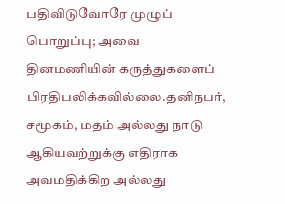பதிவிடுவோரே முழுப் பொறுப்பு; அவை தினமணியின் கருத்துகளைப் பிரதிபலிக்கவில்லை.தனிநபர், சமூகம், மதம் அல்லது நாடு ஆகியவற்றுக்கு எதிராக அவமதிக்கிற அல்லது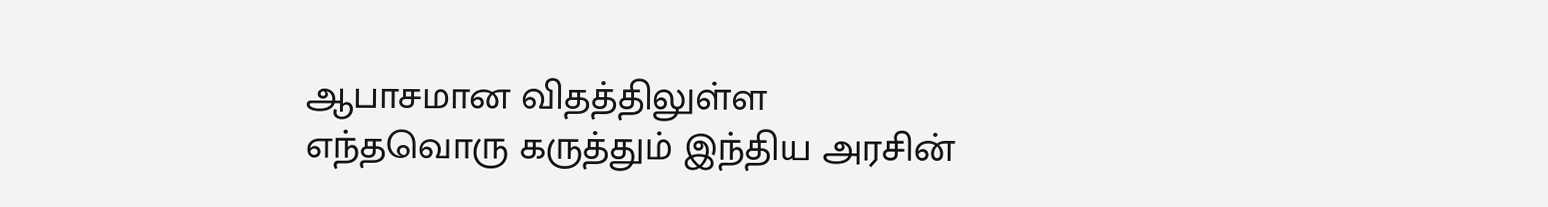ஆபாசமான விதத்திலுள்ள எந்தவொரு கருத்தும் இந்திய அரசின்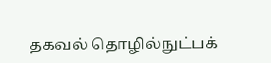தகவல் தொழில்நுட்பக்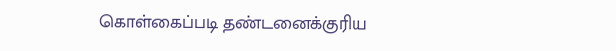கொள்கைப்படி தண்டனைக்குரிய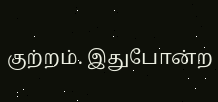குற்றம். இதுபோன்ற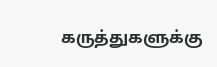கருத்துகளுக்கு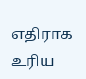எதிராக உரிய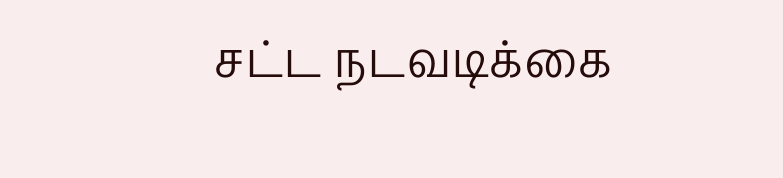சட்ட நடவடிக்கை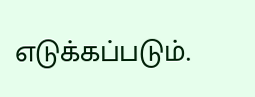எடுக்கப்படும்.